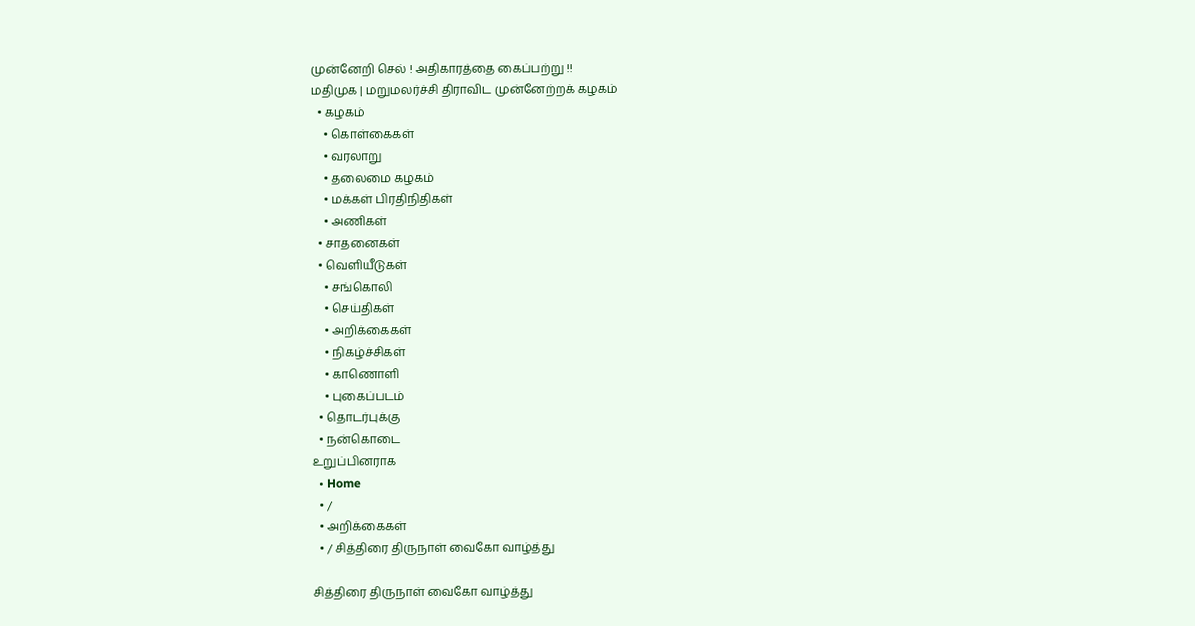முன்னேறி செல் ! அதிகாரத்தை கைப்பற்று !!
மதிமுக | மறுமலர்ச்சி திராவிட முன்னேற்றக் கழகம்
  • கழகம்
    • கொள்கைகள்
    • வரலாறு
    • தலைமை கழகம்
    • மக்கள் பிரதிநிதிகள்
    • அணிகள்
  • சாதனைகள்
  • வெளியீடுகள்
    • சங்கொலி
    • செய்திகள்
    • அறிக்கைகள்
    • நிகழ்ச்சிகள்
    • காணொளி
    • புகைப்படம்
  • தொடர்புக்கு
  • நன்கொடை
உறுப்பினராக
  • Home
  • /
  • அறிக்கைகள்
  • / சித்திரை திருநாள் வைகோ வாழ்த்து

சித்திரை திருநாள் வைகோ வாழ்த்து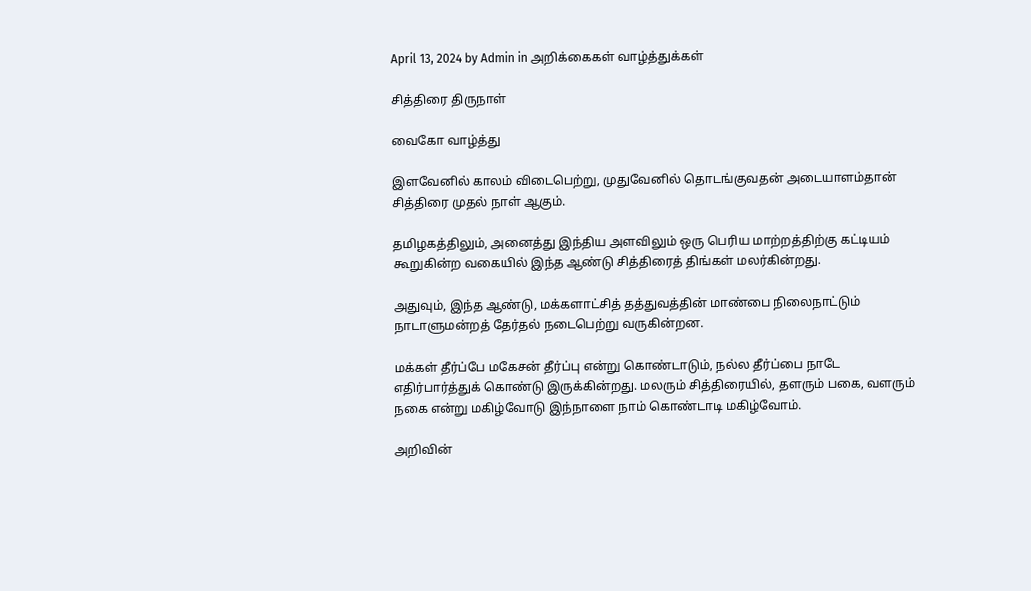April 13, 2024 by Admin in அறிக்கைகள் வாழ்த்துக்கள்

சித்திரை திருநாள்

வைகோ வாழ்த்து

இளவேனில் காலம் விடைபெற்று, முதுவேனில் தொடங்குவதன் அடையாளம்தான் சித்திரை முதல் நாள் ஆகும்.

தமிழகத்திலும், அனைத்து இந்திய அளவிலும் ஒரு பெரிய மாற்றத்திற்கு கட்டியம் கூறுகின்ற வகையில் இந்த ஆண்டு சித்திரைத் திங்கள் மலர்கின்றது.

அதுவும், இந்த ஆண்டு, மக்களாட்சித் தத்துவத்தின் மாண்பை நிலைநாட்டும் நாடாளுமன்றத் தேர்தல் நடைபெற்று வருகின்றன.

மக்கள் தீர்ப்பே மகேசன் தீர்ப்பு என்று கொண்டாடும், நல்ல தீர்ப்பை நாடே எதிர்பார்த்துக் கொண்டு இருக்கின்றது. மலரும் சித்திரையில், தளரும் பகை, வளரும் நகை என்று மகிழ்வோடு இந்நாளை நாம் கொண்டாடி மகிழ்வோம்.

அறிவின்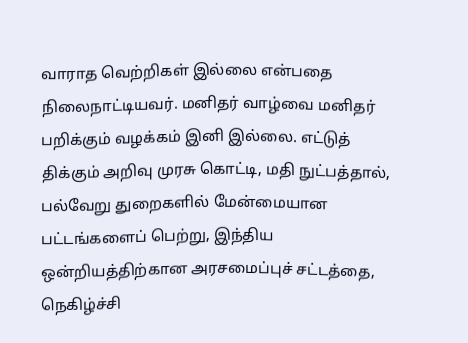வாராத வெற்றிகள் இல்லை என்பதை நிலைநாட்டியவர். மனிதர் வாழ்வை மனிதர் பறிக்கும் வழக்கம் இனி இல்லை. எட்டுத் திக்கும் அறிவு முரசு கொட்டி, மதி நுட்பத்தால், பல்வேறு துறைகளில் மேன்மையான பட்டங்களைப் பெற்று, இந்திய ஒன்றியத்திற்கான அரசமைப்புச் சட்டத்தை, நெகிழ்ச்சி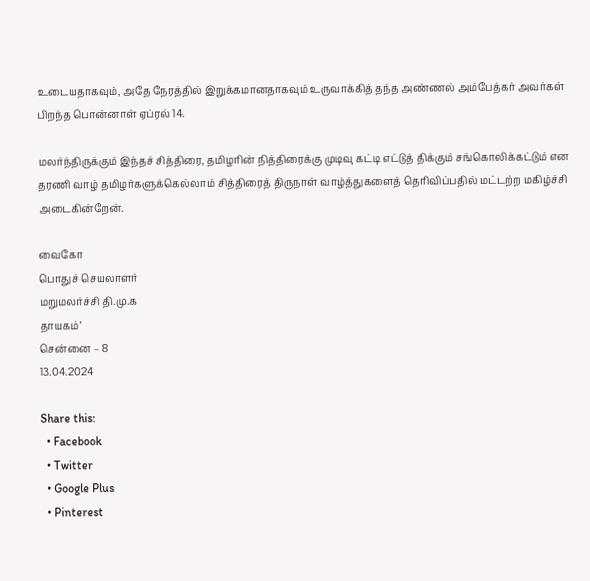உடையதாகவும், அதே நேரத்தில் இறுக்கமானதாகவும் உருவாக்கித் தந்த அண்ணல் அம்பேத்கர் அவர்கள் பிறந்த பொன்னாள் ஏப்ரல் 14.

மலர்ந்திருக்கும் இந்தச் சித்திரை, தமிழரின் நித்திரைக்கு முடிவு கட்டி எட்டுத் திக்கும் சங்கொலிக்கட்டும் என தரணி வாழ் தமிழர்களுக்கெல்லாம் சித்திரைத் திருநாள் வாழ்த்துகளைத் தெரிவிப்பதில் மட்டற்ற மகிழ்ச்சி அடைகின்றேன்.

வைகோ
பொதுச் செயலாளர்
மறுமலர்ச்சி தி.மு.க
தாயகம்’
சென்னை – 8
13.04.2024

Share this:
  • Facebook
  • Twitter
  • Google Plus
  • Pinterest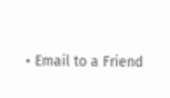• Email to a Friend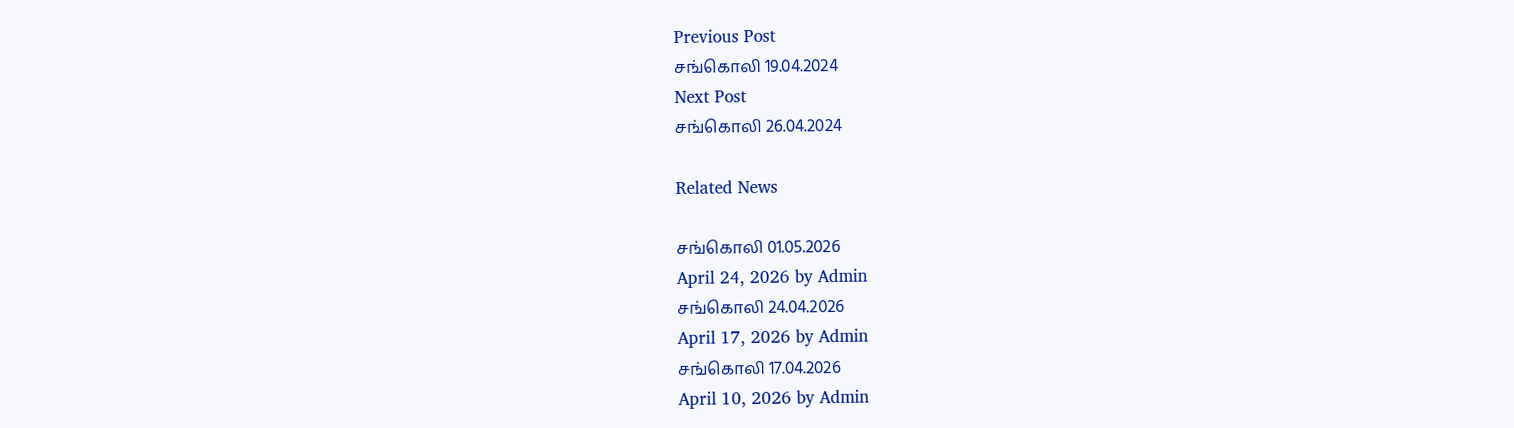Previous Post
சங்கொலி 19.04.2024
Next Post
சங்கொலி 26.04.2024

Related News

சங்கொலி 01.05.2026
April 24, 2026 by Admin
சங்கொலி 24.04.2026
April 17, 2026 by Admin
சங்கொலி 17.04.2026
April 10, 2026 by Admin